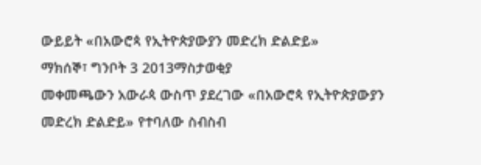ውይይት «በአውሮጳ የኢትዮጵያውያን መድረክ ድልድይ»
ማክሰኞ፣ ግንቦት 3 2013ማስታወቂያ
መቀመጫውን አውራጳ ውስጥ ያደረገው «በአውሮጳ የኢትዮጵያውያን መድረክ ድልድይ» የተባለው ስብስብ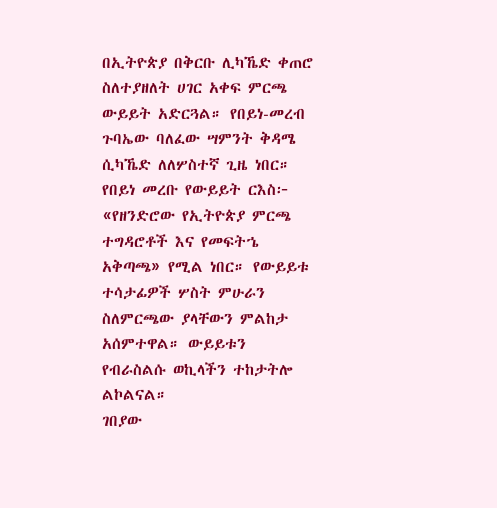በኢትዮጵያ በቅርቡ ሊካኼድ ቀጠሮ ስለተያዘለት ሀገር አቀፍ ምርጫ ውይይት አድርጓል። የበይነ-መረብ ጉባኤው ባለፈው ሣምንት ቅዳሜ ሲካኼድ ለለሦስተኛ ጊዜ ነበር። የበይነ መረቡ የውይይት ርእስ፦ «የዘንድሮው የኢትዮጵያ ምርጫ ተግዳሮቶች እና የመፍትኄ አቅጣጫ» የሚል ነበር። የውይይቱ ተሳታፊዎች ሦስት ምሁራን ስለምርጫው ያላቸውን ምልከታ አሰምተዋል። ውይይቱን የብራስልሱ ወኪላችን ተከታትሎ ልኮልናል።
ገበያው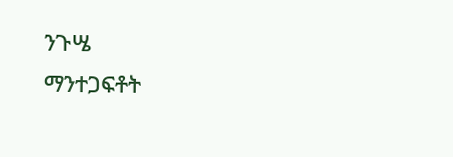ንጉሤ
ማንተጋፍቶት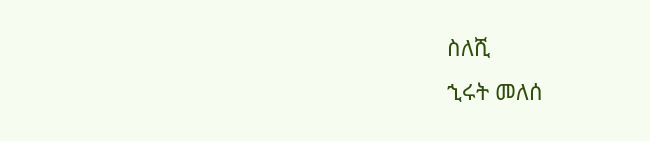ስለሺ
ኂሩት መለሰ